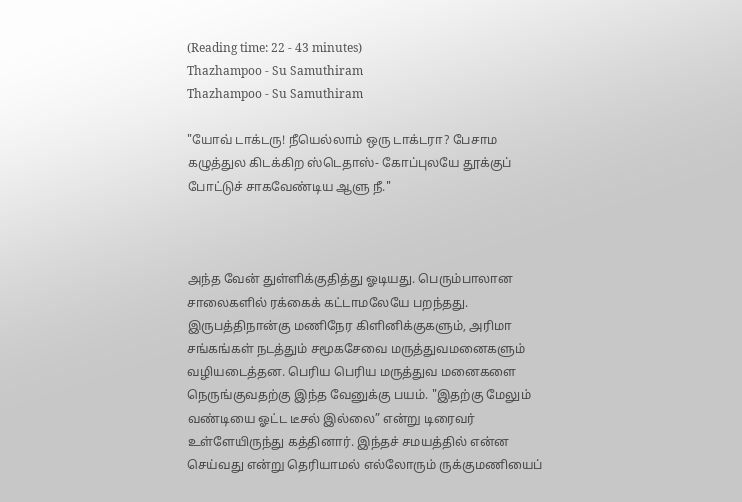(Reading time: 22 - 43 minutes)
Thazhampoo - Su Samuthiram
Thazhampoo - Su Samuthiram

"யோவ் டாக்டரு! நீயெல்லாம் ஒரு டாக்டரா? பேசாம கழுத்துல கிடக்கிற ஸ்டெதாஸ்- கோப்புலயே தூக்குப் போட்டுச் சாகவேண்டிய ஆளு நீ."



அந்த வேன் துள்ளிக்குதித்து ஓடியது. பெரும்பாலான சாலைகளில் ரக்கைக் கட்டாமலேயே பறந்தது. இருபத்திநான்கு மணிநேர கிளினிக்குகளும், அரிமா சங்கங்கள் நடத்தும் சமூகசேவை மருத்துவமனைகளும் வழியடைத்தன. பெரிய பெரிய மருத்துவ மனைகளை நெருங்குவதற்கு இந்த வேனுக்கு பயம். "இதற்கு மேலும் வண்டியை ஓட்ட டீசல் இல்லை” என்று டிரைவர் உள்ளேயிருந்து கத்தினார். இந்தச் சமயத்தில் என்ன செய்வது என்று தெரியாமல் எல்லோரும் ருக்குமணியைப்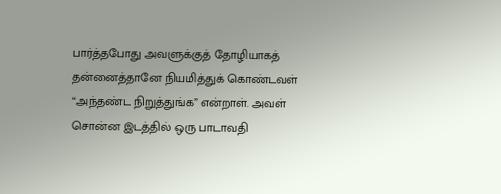பார்த்தபோது அவளுக்குத் தோழியாகத் தன்னைத்தானே நியமித்துக் கொண்டவள் “அந்தண்ட நிறுத்துங்க” என்றாள். அவள் சொன்ன இடத்தில் ஒரு பாடாவதி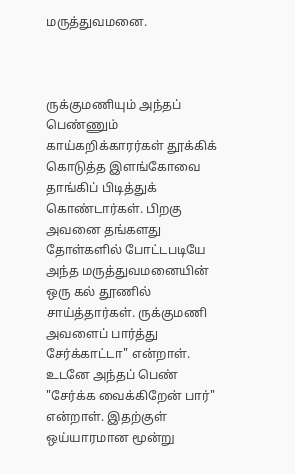மருத்துவமனை.



ருக்குமணியும் அந்தப் பெண்ணும் காய்கறிக்காரர்கள் தூக்கிக் கொடுத்த இளங்கோவை தாங்கிப் பிடித்துக் கொண்டார்கள். பிறகு அவனை தங்களது தோள்களில் போட்டபடியே அந்த மருத்துவமனையின் ஒரு கல் தூணில் சாய்த்தார்கள். ருக்குமணி அவளைப் பார்த்து சேர்க்காட்டா" என்றாள். உடனே அந்தப் பெண் "சேர்க்க வைக்கிறேன் பார்" என்றாள். இதற்குள் ஒய்யாரமான மூன்று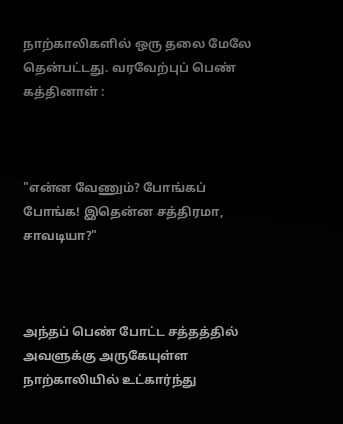நாற்காலிகளில் ஒரு தலை மேலே தென்பட்டது. வரவேற்புப் பெண் கத்தினாள் :



"என்ன வேணும்? போங்கப் போங்க! இதென்ன சத்திரமா, சாவடியா?"



அந்தப் பெண் போட்ட சத்தத்தில் அவளுக்கு அருகேயுள்ள நாற்காலியில் உட்கார்ந்து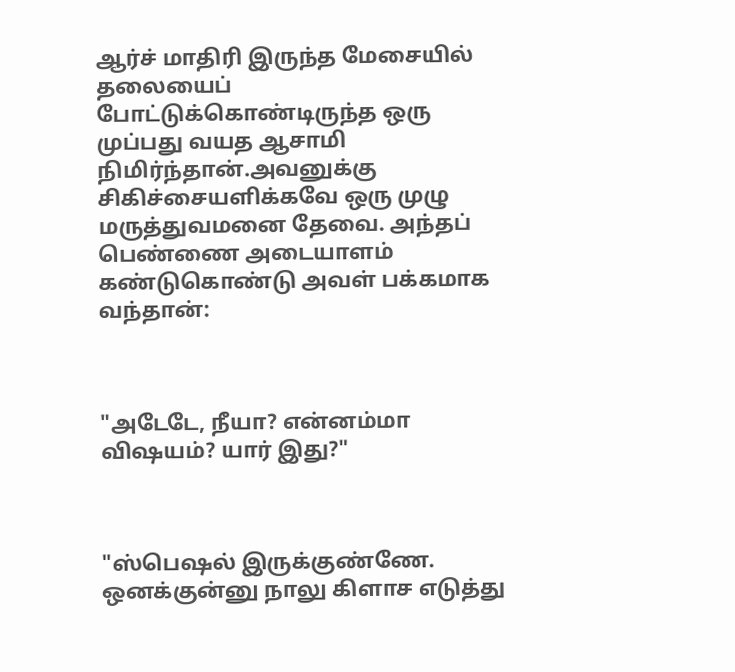ஆர்ச் மாதிரி இருந்த மேசையில் தலையைப் போட்டுக்கொண்டிருந்த ஒரு முப்பது வயத ஆசாமி நிமிர்ந்தான்.அவனுக்கு சிகிச்சையளிக்கவே ஒரு முழு மருத்துவமனை தேவை. அந்தப் பெண்ணை அடையாளம் கண்டுகொண்டு அவள் பக்கமாக வந்தான்:



"அடேடே, நீயா? என்னம்மா விஷயம்? யார் இது?"



"ஸ்பெஷல் இருக்குண்ணே. ஒனக்குன்னு நாலு கிளாச எடுத்து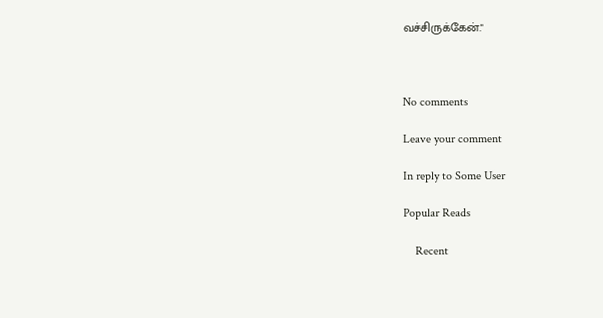வச்சிருக்கேன்."



No comments

Leave your comment

In reply to Some User

Popular Reads

    Recent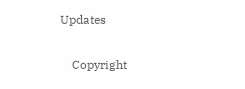Updates

    Copyright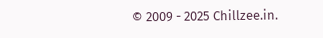© 2009 - 2025 Chillzee.in.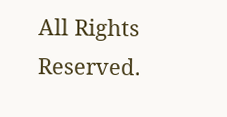All Rights Reserved.